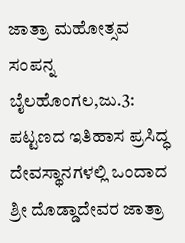ಜಾತ್ರಾ ಮಹೋತ್ಸವ ಸಂಪನ್ನ
ಬೈಲಹೊಂಗಲ,ಜು.3: ಪಟ್ಟಣದ ಇತಿಹಾಸ ಪ್ರಸಿದ್ಧ ದೇವಸ್ಥಾನಗಳಲ್ಲಿ ಒಂದಾದ ಶ್ರೀ ದೊಡ್ಡಾದೇವರ ಜಾತ್ರಾ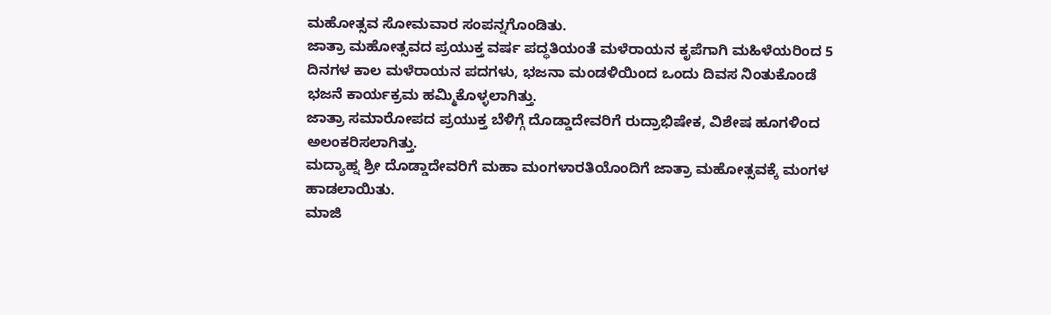ಮಹೋತ್ಸವ ಸೋಮವಾರ ಸಂಪನ್ನಗೊಂಡಿತು.
ಜಾತ್ರಾ ಮಹೋತ್ಸವದ ಪ್ರಯುಕ್ತ ವರ್ಷ ಪದ್ಧತಿಯಂತೆ ಮಳೆರಾಯನ ಕೃಪೆಗಾಗಿ ಮಹಿಳೆಯರಿಂದ 5 ದಿನಗಳ ಕಾಲ ಮಳೆರಾಯನ ಪದಗಳು, ಭಜನಾ ಮಂಡಳಿಯಿಂದ ಒಂದು ದಿವಸ ನಿಂತುಕೊಂಡೆ ಭಜನೆ ಕಾರ್ಯಕ್ರಮ ಹಮ್ಮಿಕೊಳ್ಳಲಾಗಿತ್ತು.
ಜಾತ್ರಾ ಸಮಾರೋಪದ ಪ್ರಯುಕ್ತ ಬೆಳಿಗ್ಗೆ ದೊಡ್ಡಾದೇವರಿಗೆ ರುದ್ರಾಭಿಷೇಕ, ವಿಶೇಷ ಹೂಗಳಿಂದ ಅಲಂಕರಿಸಲಾಗಿತ್ತು.
ಮದ್ಯಾಹ್ನ ಶ್ರೀ ದೊಡ್ಡಾದೇವರಿಗೆ ಮಹಾ ಮಂಗಳಾರತಿಯೊಂದಿಗೆ ಜಾತ್ರಾ ಮಹೋತ್ಸವಕ್ಕೆ ಮಂಗಳ ಹಾಡಲಾಯಿತು.
ಮಾಜಿ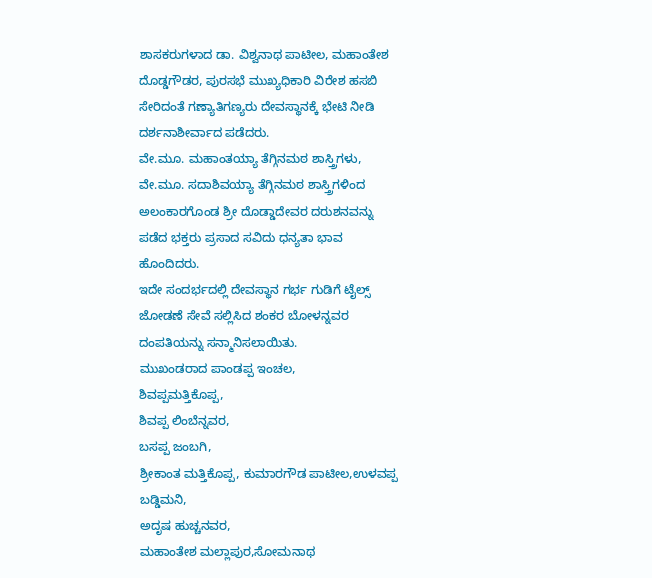ಶಾಸಕರುಗಳಾದ ಡಾ. ವಿಶ್ವನಾಥ ಪಾಟೀಲ, ಮಹಾಂತೇಶ ದೊಡ್ಡಗೌಡರ, ಪುರಸಭೆ ಮುಖ್ಯಧಿಕಾರಿ ವಿರೇಶ ಹಸಬಿ ಸೇರಿದಂತೆ ಗಣ್ಯಾತಿಗಣ್ಯರು ದೇವಸ್ಥಾನಕ್ಕೆ ಭೇಟಿ ನೀಡಿ ದರ್ಶನಾಶೀರ್ವಾದ ಪಡೆದರು.
ವೇ.ಮೂ. ಮಹಾಂತಯ್ಯಾ ತೆಗ್ಗಿನಮಠ ಶಾಸ್ತ್ರಿಗಳು, ವೇ.ಮೂ. ಸದಾಶಿವಯ್ಯಾ ತೆಗ್ಗಿನಮಠ ಶಾಸ್ತ್ರಿಗಳಿಂದ ಅಲಂಕಾರಗೊಂಡ ಶ್ರೀ ದೊಡ್ಡಾದೇವರ ದರುಶನವನ್ನು ಪಡೆದ ಭಕ್ತರು ಪ್ರಸಾದ ಸವಿದು ಧನ್ಯತಾ ಭಾವ ಹೊಂದಿದರು.
ಇದೇ ಸಂದರ್ಭದಲ್ಲಿ ದೇವಸ್ಥಾನ ಗರ್ಭ ಗುಡಿಗೆ ಟೈಲ್ಸ್ ಜೋಡಣೆ ಸೇವೆ ಸಲ್ಲಿಸಿದ ಶಂಕರ ಬೋಳನ್ನವರ ದಂಪತಿಯನ್ನು ಸನ್ಮಾನಿಸಲಾಯಿತು.
ಮುಖಂಡರಾದ ಪಾಂಡಪ್ಪ ಇಂಚಲ,
ಶಿವಪ್ಪಮತ್ತಿಕೊಪ್ಪ,
ಶಿವಪ್ಪ ಲಿಂಬೆನ್ನವರ,
ಬಸಪ್ಪ ಜಂಬಗಿ,
ಶ್ರೀಕಾಂತ ಮತ್ತಿಕೊಪ್ಪ, ಕುಮಾರಗೌಡ ಪಾಟೀಲ,ಉಳವಪ್ಪ ಬಡ್ಡಿಮನಿ,
ಅದೃಷ ಹುಚ್ಚನವರ,
ಮಹಾಂತೇಶ ಮಲ್ಲಾಪುರ,ಸೋಮನಾಥ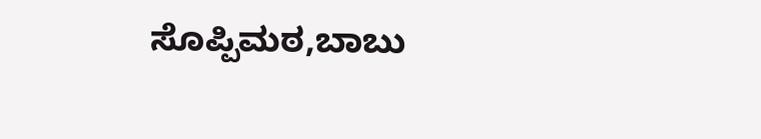ಸೊಪ್ಪಿಮಠ,ಬಾಬು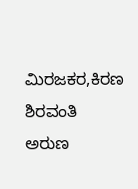ಮಿರಜಕರ,ಕಿರಣ ಶಿರವಂತಿ
ಅರುಣ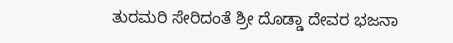ತುರಮರಿ ಸೇರಿದಂತೆ ಶ್ರೀ ದೊಡ್ಡಾ ದೇವರ ಭಜನಾ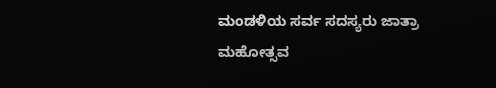ಮಂಡಳಿಯ ಸರ್ವ ಸದಸ್ಯರು ಜಾತ್ರಾ ಮಹೋತ್ಸವ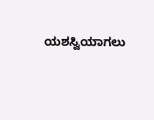ಯಶಸ್ವಿಯಾಗಲು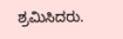ಶ್ರಮಿಸಿದರು.